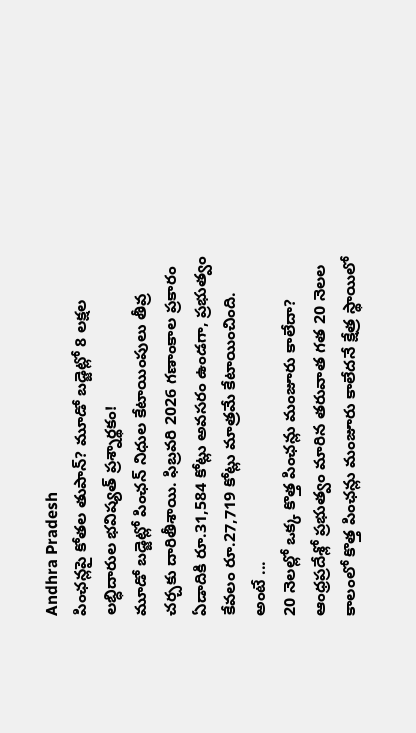Andhra Pradesh
పింఛన్లపై కోతల తుపాన్? మూడో బడ్జెట్లో 8 లక్షల లబ్ధిదారుల భవిష్యత్ ప్రశ్నార్థకం!
మూడో బడ్జెట్లో పింఛన్ నిధుల కేటాయింపులు తీవ్ర చర్చకు దారితీశాయి. ఫిబ్రవరి 2026 గణాంకాల ప్రకారం ఏడాదికి రూ.31,584 కోట్లు అవసరం ఉండగా, ప్రభుత్వం కేవలం రూ.27,719 కోట్లు మాత్రమే కేటాయించింది. అంటే ...
20 నెలల్లో ఒక్క కొత్త పింఛన్లు మంజూరు కాలేదా?
ఆంధ్రప్రదేశ్లో ప్రభుత్వం మారిన తరువాత గత 20 నెలల కాలంలో కొత్త పింఛన్లు మంజూరు కాలేదనే క్షేత్ర స్థాయిలో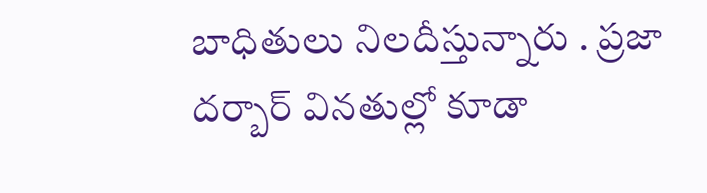బాధితులు నిలదీస్తున్నారు . ప్రజా దర్బార్ వినతుల్లో కూడా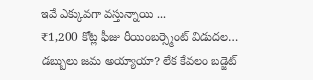ఇవే ఎక్కువగా వస్తున్నాయి ...
₹1,200 కోట్ల ఫీజు రీయింబర్స్మెంట్ విడుదల… డబ్బులు జమ అయ్యాయా? లేక కేవలం బడ్జెట్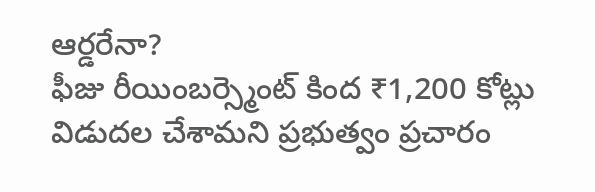ఆర్డరేనా?
ఫీజు రీయింబర్స్మెంట్ కింద ₹1,200 కోట్లు విడుదల చేశామని ప్రభుత్వం ప్రచారం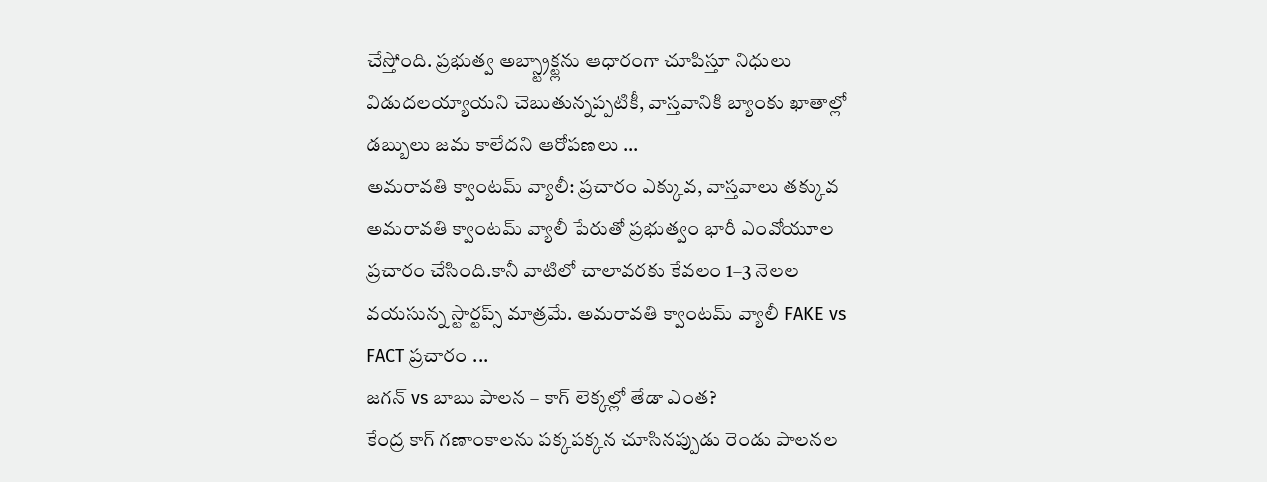చేస్తోంది. ప్రభుత్వ అబ్స్ట్రాక్ట్లను ఆధారంగా చూపిస్తూ నిధులు విడుదలయ్యాయని చెబుతున్నప్పటికీ, వాస్తవానికి బ్యాంకు ఖాతాల్లో డబ్బులు జమ కాలేదని ఆరోపణలు ...
అమరావతి క్వాంటమ్ వ్యాలీ: ప్రచారం ఎక్కువ, వాస్తవాలు తక్కువ
అమరావతి క్వాంటమ్ వ్యాలీ పేరుతో ప్రభుత్వం భారీ ఎంవోయూల ప్రచారం చేసింది.కానీ వాటిలో చాలావరకు కేవలం 1–3 నెలల వయసున్న స్టార్టప్స్ మాత్రమే. అమరావతి క్వాంటమ్ వ్యాలీ FAKE vs FACT ప్రచారం ...
జగన్ vs బాబు పాలన – కాగ్ లెక్కల్లో తేడా ఎంత?
కేంద్ర కాగ్ గణాంకాలను పక్కపక్కన చూసినప్పుడు రెండు పాలనల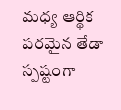మధ్య ఆర్థిక పరమైన తేడా స్పష్టంగా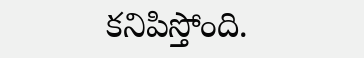కనిపిస్తోంది.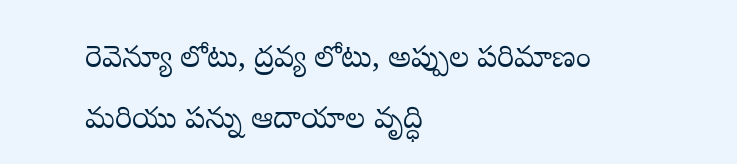రెవెన్యూ లోటు, ద్రవ్య లోటు, అప్పుల పరిమాణం మరియు పన్ను ఆదాయాల వృద్ధి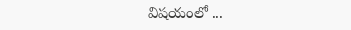విషయంలో ...